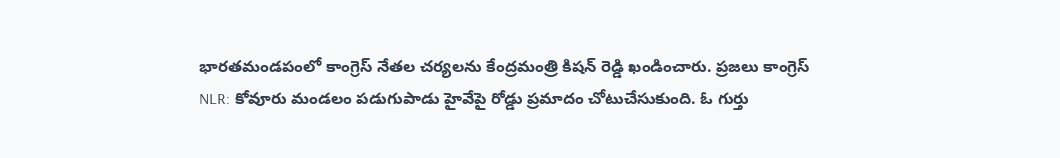భారతమండపంలో కాంగ్రెస్ నేతల చర్యలను కేంద్రమంత్రి కిషన్ రెడ్డి ఖండించారు. ప్రజలు కాంగ్రెస్
NLR: కోవూరు మండలం పడుగుపాడు హైవేపై రోడ్డు ప్రమాదం చోటుచేసుకుంది. ఓ గుర్తు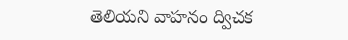తెలియని వాహనం ద్విచక